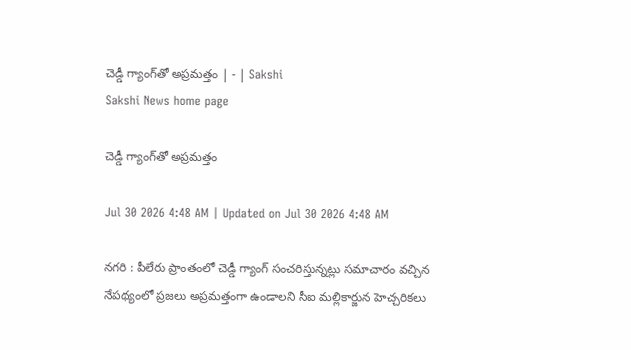చెడ్డీ గ్యాంగ్‌తో అప్రమత్తం | - | Sakshi
Sakshi News home page

చెడ్డీ గ్యాంగ్‌తో అప్రమత్తం

Jul 30 2026 4:48 AM | Updated on Jul 30 2026 4:48 AM

నగరి : పీలేరు ప్రాంతంలో చెడ్డీ గ్యాంగ్‌ సంచరిస్తున్నట్లు సమాచారం వచ్చిన నేపథ్యంలో ప్రజలు అప్రమత్తంగా ఉండాలని సీఐ మల్లికార్జున హెచ్చరికలు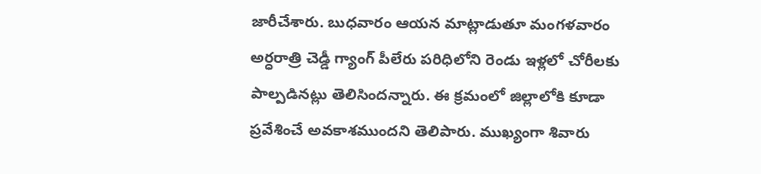జారీచేశారు. బుధవారం ఆయన మాట్లాడుతూ మంగళవారం అర్ధరాత్రి చెడ్డీ గ్యాంగ్‌ పీలేరు పరిధిలోని రెండు ఇళ్లలో చోరీలకు పాల్పడినట్లు తెలిసిందన్నారు. ఈ క్రమంలో జిల్లాలోకి కూడా ప్రవేశించే అవకాశముందని తెలిపారు. ముఖ్యంగా శివారు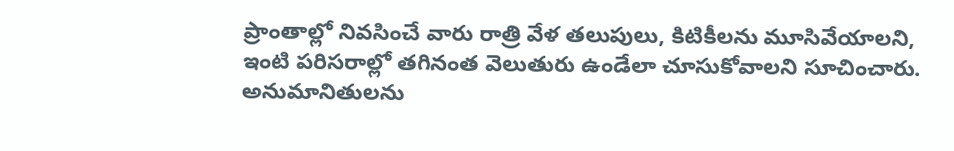ప్రాంతాల్లో నివసించే వారు రాత్రి వేళ తలుపులు, కిటికీలను మూసివేయాలని, ఇంటి పరిసరాల్లో తగినంత వెలుతురు ఉండేలా చూసుకోవాలని సూచించారు. అనుమానితులను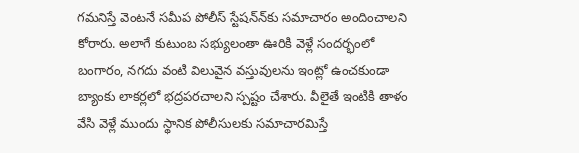గమనిస్తే వెంటనే సమీప పోలీస్‌ స్టేషన్‌న్‌కు సమాచారం అందించాలని కోరారు. అలాగే కుటుంబ సభ్యులంతా ఊరికి వెళ్లే సందర్భంలో బంగారం, నగదు వంటి విలువైన వస్తువులను ఇంట్లో ఉంచకుండా బ్యాంకు లాకర్లలో భద్రపరచాలని స్పష్టం చేశారు. వీలైతే ఇంటికి తాళం వేసి వెళ్లే ముందు స్థానిక పోలీసులకు సమాచారమిస్తే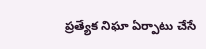ప్రత్యేక నిఘా ఏర్పాటు చేసే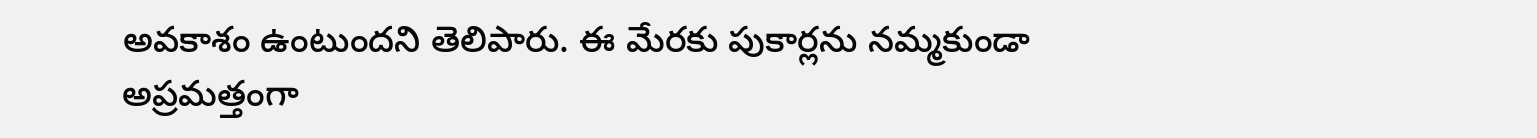అవకాశం ఉంటుందని తెలిపారు. ఈ మేరకు పుకార్లను నమ్మకుండా అప్రమత్తంగా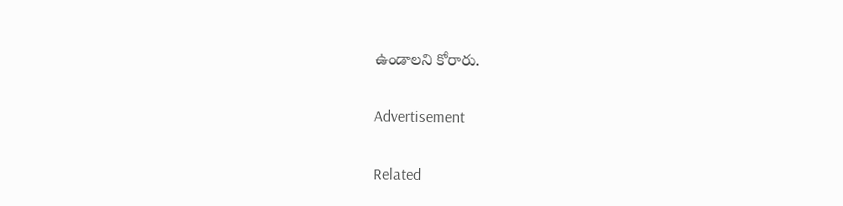ఉండాలని కోరారు.

Advertisement

Related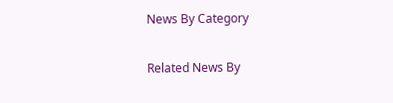News By Category

Related News By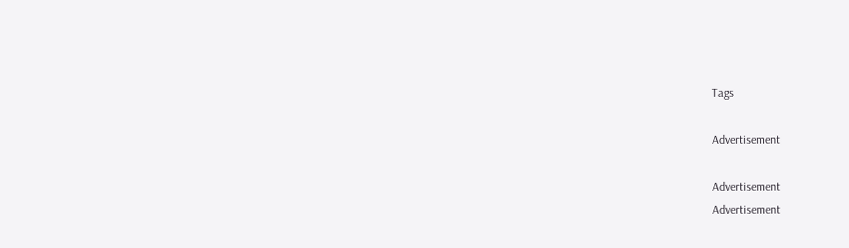Tags

Advertisement

Advertisement
Advertisement